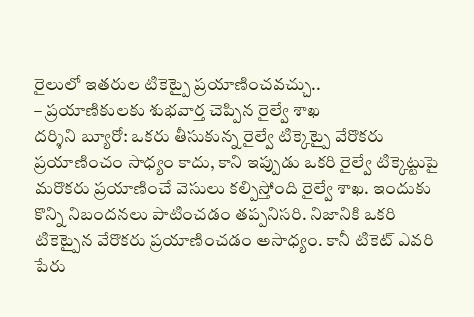రైలులో ఇతరుల టికెట్పై ప్రయాణించవచ్చు..
– ప్రయాణికులకు శుభవార్త చెప్పిన రైల్వే శాఖ
దర్శిని బ్యూరో: ఒకరు తీసుకున్న రైల్వే టిక్కెట్పై వేరొకరు ప్రయాణించం సాధ్యం కాదు, కాని ఇప్పుడు ఒకరి రైల్వే టిక్కెట్టుపై మరొకరు ప్రయాణించే వెసులు కల్పిస్తోంది రైల్వే శాఖ. ఇందుకు కొన్ని నిబందనలు పాటించడం తప్పనిసరి. నిజానికి ఒకరి టికెట్పైన వేరొకరు ప్రయాణించడం అసాధ్యం. కానీ టికెట్ ఎవరి పేరు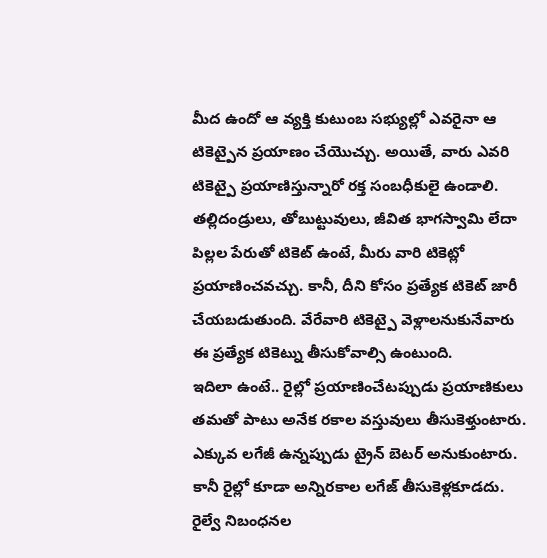మీద ఉందో ఆ వ్యక్తి కుటుంబ సభ్యుల్లో ఎవరైనా ఆ టికెట్పైన ప్రయాణం చేయొచ్చు. అయితే, వారు ఎవరి టికెట్పై ప్రయాణిస్తున్నారో రక్త సంబధీకులై ఉండాలి. తల్లిదండ్రులు, తోబుట్టువులు, జీవిత భాగస్వామి లేదా పిల్లల పేరుతో టికెట్ ఉంటే, మీరు వారి టికెట్లో ప్రయాణించవచ్చు. కానీ, దీని కోసం ప్రత్యేక టికెట్ జారీ చేయబడుతుంది. వేరేవారి టికెట్పై వెళ్లాలనుకునేవారు ఈ ప్రత్యేక టికెట్ను తీసుకోవాల్సి ఉంటుంది.
ఇదిలా ఉంటే.. రైల్లో ప్రయాణించేటప్పుడు ప్రయాణికులు తమతో పాటు అనేక రకాల వస్తువులు తీసుకెళ్తుంటారు. ఎక్కువ లగేజీ ఉన్నప్పుడు ట్రైన్ బెటర్ అనుకుంటారు. కానీ రైల్లో కూడా అన్నిరకాల లగేజ్ తీసుకెళ్లకూడదు. రైల్వే నిబంధనల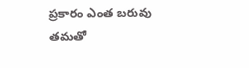ప్రకారం ఎంత బరువు తమతో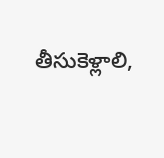తీసుకెళ్లాలి,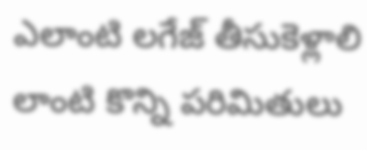ఎలాంటి లగేజ్ తీసుకెళ్లాలి లాంటి కొన్ని పరిమితులు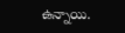ఉన్నాయి.